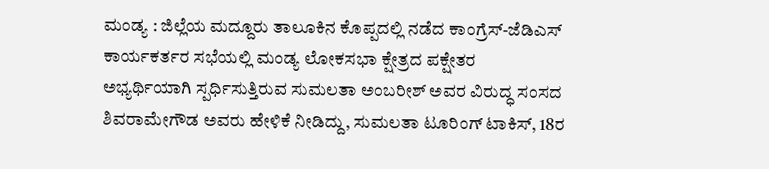ಮಂಡ್ಯ : ಜಿಲ್ಲೆಯ ಮದ್ದೂರು ತಾಲೂಕಿನ ಕೊಪ್ಪದಲ್ಲಿ ನಡೆದ ಕಾಂಗ್ರೆಸ್-ಜೆಡಿಎಸ್ ಕಾರ್ಯಕರ್ತರ ಸಭೆಯಲ್ಲಿ ಮಂಡ್ಯ ಲೋಕಸಭಾ ಕ್ಷೇತ್ರದ ಪಕ್ಷೇತರ ಅಭ್ಯರ್ಥಿಯಾಗಿ ಸ್ಪರ್ಧಿಸುತ್ತಿರುವ ಸುಮಲತಾ ಅಂಬರೀಶ್ ಅವರ ವಿರುದ್ಧ ಸಂಸದ ಶಿವರಾಮೇಗೌಡ ಅವರು ಹೇಳಿಕೆ ನೀಡಿದ್ದು, ಸುಮಲತಾ ಟೂರಿಂಗ್ ಟಾಕಿಸ್, 18ರ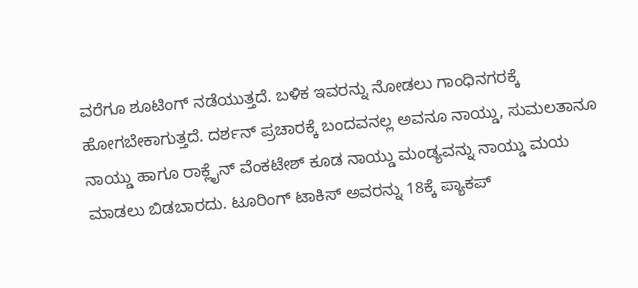ವರೆಗೂ ಶೂಟಿಂಗ್ ನಡೆಯುತ್ತದೆ. ಬಳಿಕ ಇವರನ್ನು ನೋಡಲು ಗಾಂಧಿನಗರಕ್ಕೆ ಹೋಗಬೇಕಾಗುತ್ತದೆ. ದರ್ಶನ್ ಪ್ರಚಾರಕ್ಕೆ ಬಂದವನಲ್ಲ ಅವನೂ ನಾಯ್ಡು, ಸುಮಲತಾನೂ ನಾಯ್ಡು ಹಾಗೂ ರಾಕ್ಲೈನ್ ವೆಂಕಟೇಶ್ ಕೂಡ ನಾಯ್ಡು ಮಂಡ್ಯವನ್ನು ನಾಯ್ಡು ಮಯ ಮಾಡಲು ಬಿಡಬಾರದು. ಟೂರಿಂಗ್ ಟಾಕಿಸ್ ಅವರನ್ನು 18ಕ್ಕೆ ಪ್ಯಾಕಪ್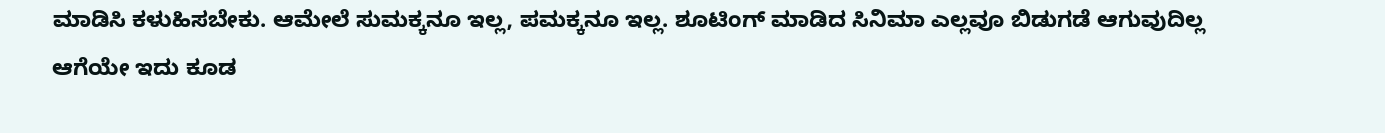ಮಾಡಿಸಿ ಕಳುಹಿಸಬೇಕು. ಆಮೇಲೆ ಸುಮಕ್ಕನೂ ಇಲ್ಲ, ಪಮಕ್ಕನೂ ಇಲ್ಲ. ಶೂಟಿಂಗ್ ಮಾಡಿದ ಸಿನಿಮಾ ಎಲ್ಲವೂ ಬಿಡುಗಡೆ ಆಗುವುದಿಲ್ಲ ಆಗೆಯೇ ಇದು ಕೂಡ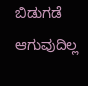ಬಿಡುಗಡೆ ಆಗುವುದಿಲ್ಲ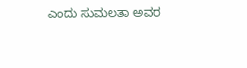ಎಂದು ಸುಮಲತಾ ಅವರ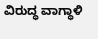ವಿರುದ್ಧ ವಾಗ್ಧಾಳಿ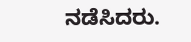ನಡೆಸಿದರು.